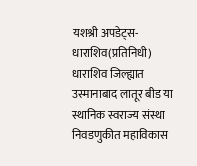यशश्री अपडेट्स-धाराशिव(प्रतिनिधी)
धाराशिव जिल्ह्यात उस्मानाबाद लातूर बीड या स्थानिक स्वराज्य संस्था निवडणुकीत महाविकास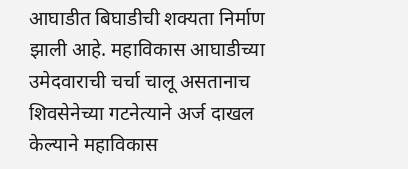आघाडीत बिघाडीची शक्यता निर्माण झाली आहे. महाविकास आघाडीच्या उमेदवाराची चर्चा चालू असतानाच शिवसेनेच्या गटनेत्याने अर्ज दाखल केल्याने महाविकास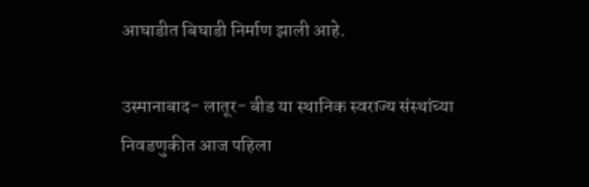आघाडीत बिघाडी निर्माण झाली आहे.

उस्मानाबाद- लातूर- बीड या स्थानिक स्वराज्य संस्थांच्या निवडणुकीत आज पहिला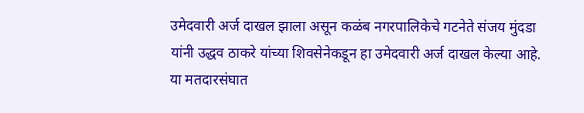उमेदवारी अर्ज दाखल झाला असून कळंब नगरपालिकेचे गटनेते संजय मुंदडा यांनी उद्धव ठाकरे यांच्या शिवसेनेकडून हा उमेदवारी अर्ज दाखल केल्या आहे.
या मतदारसंघात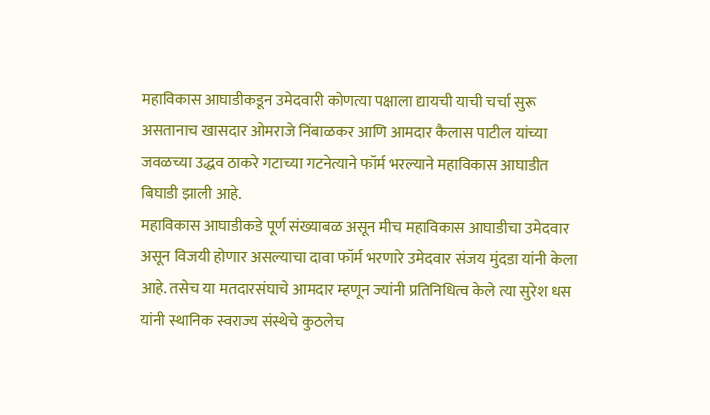महाविकास आघाडीकडून उमेदवारी कोणत्या पक्षाला द्यायची याची चर्चा सुरू असतानाच खासदार ओमराजे निंबाळकर आणि आमदार कैलास पाटील यांच्या जवळच्या उद्धव ठाकरे गटाच्या गटनेत्याने फॉर्म भरल्याने महाविकास आघाडीत बिघाडी झाली आहे.
महाविकास आघाडीकडे पूर्ण संख्याबळ असून मीच महाविकास आघाडीचा उमेदवार असून विजयी होणार असल्याचा दावा फॉर्म भरणारे उमेदवार संजय मुंदडा यांनी केला आहे. तसेच या मतदारसंघाचे आमदार म्हणून ज्यांनी प्रतिनिधित्व केले त्या सुरेश धस यांनी स्थानिक स्वराज्य संस्थेचे कुठलेच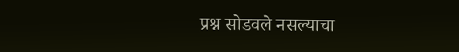प्रश्न सोडवले नसल्याचा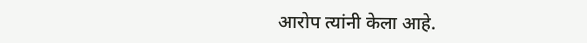आरोप त्यांनी केला आहे.